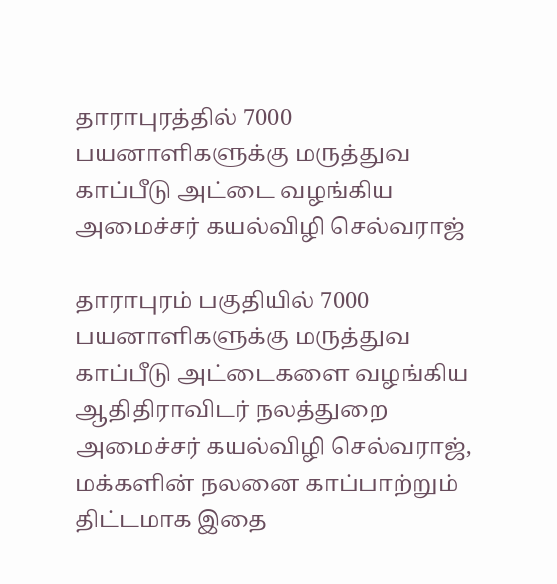தாராபுரத்தில் 7000 பயனாளிகளுக்கு மருத்துவ காப்பீடு அட்டை வழங்கிய அமைச்சர் கயல்விழி செல்வராஜ்

தாராபுரம் பகுதியில் 7000 பயனாளிகளுக்கு மருத்துவ காப்பீடு அட்டைகளை வழங்கிய ஆதிதிராவிடர் நலத்துறை அமைச்சர் கயல்விழி செல்வராஜ், மக்களின் நலனை காப்பாற்றும் திட்டமாக இதை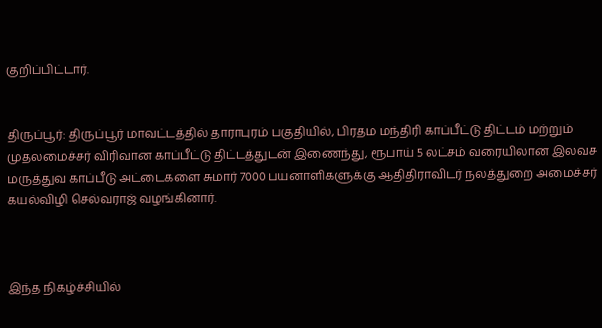குறிப்பிட்டார்.


திருப்பூர்: திருப்பூர் மாவட்டத்தில் தாராபுரம் பகுதியில், பிரதம மந்திரி காப்பீட்டு திட்டம் மற்றும் முதலமைச்சர் விரிவான காப்பீட்டு திட்டத்துடன் இணைந்து, ரூபாய் 5 லட்சம் வரையிலான இலவச மருத்துவ காப்பீடு அட்டைகளை சுமார் 7000 பயனாளிகளுக்கு ஆதிதிராவிடர் நலத்துறை அமைச்சர் கயல்விழி செல்வராஜ் வழங்கினார்.



இந்த நிகழ்ச்சியில்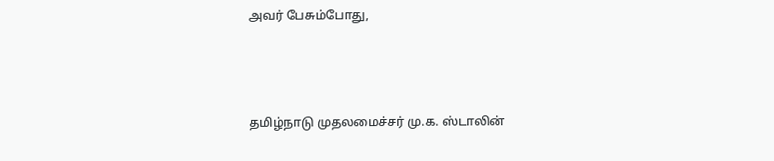அவர் பேசும்போது,



தமிழ்நாடு முதலமைச்சர் மு.க. ஸ்டாலின்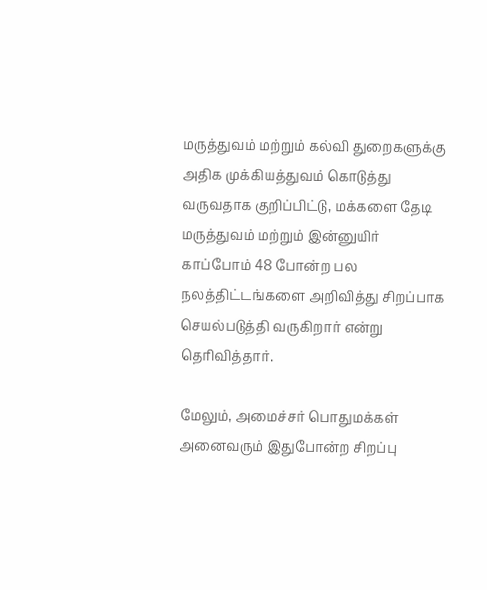மருத்துவம் மற்றும் கல்வி துறைகளுக்கு அதிக முக்கியத்துவம் கொடுத்து வருவதாக குறிப்பிட்டு, மக்களை தேடி மருத்துவம் மற்றும் இன்னுயிர் காப்போம் 48 போன்ற பல நலத்திட்டங்களை அறிவித்து சிறப்பாக செயல்படுத்தி வருகிறார் என்று தெரிவித்தார்.

மேலும், அமைச்சர் பொதுமக்கள் அனைவரும் இதுபோன்ற சிறப்பு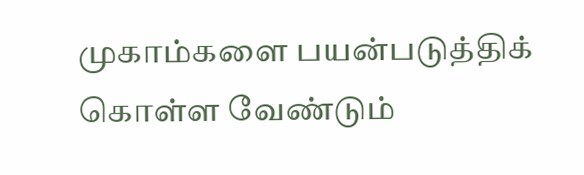முகாம்களை பயன்படுத்திக் கொள்ள வேண்டும்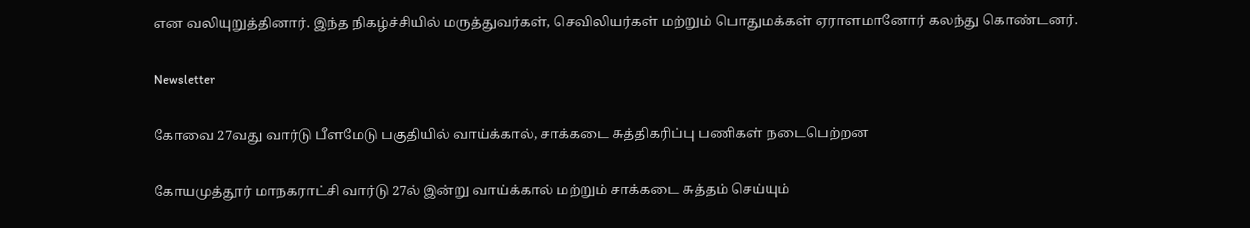என வலியுறுத்தினார். இந்த நிகழ்ச்சியில் மருத்துவர்கள், செவிலியர்கள் மற்றும் பொதுமக்கள் ஏராளமானோர் கலந்து கொண்டனர்.

Newsletter

கோவை 27வது வார்டு பீளமேடு பகுதியில் வாய்க்கால், சாக்கடை சுத்திகரிப்பு பணிகள் நடைபெற்றன

கோயமுத்தூர் மாநகராட்சி வார்டு 27ல் இன்று வாய்க்கால் மற்றும் சாக்கடை சுத்தம் செய்யும்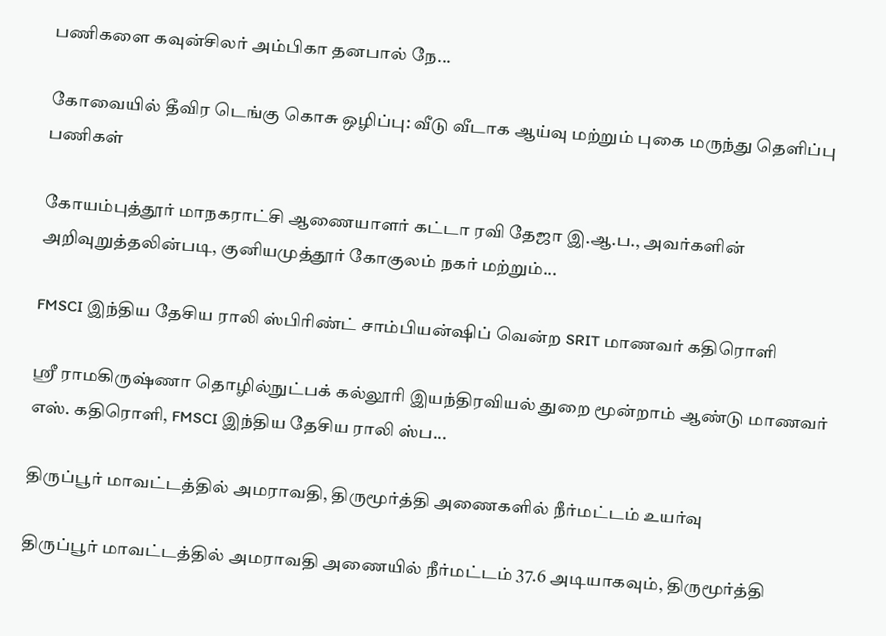பணிகளை கவுன்சிலர் அம்பிகா தனபால் நே...

கோவையில் தீவிர டெங்கு கொசு ஒழிப்பு: வீடு வீடாக ஆய்வு மற்றும் புகை மருந்து தெளிப்பு பணிகள்

கோயம்புத்தூர் மாநகராட்சி ஆணையாளர் கட்டா ரவி தேஜா இ.ஆ.ப., அவர்களின் அறிவுறுத்தலின்படி, குனியமுத்தூர் கோகுலம் நகர் மற்றும்...

FMSCI இந்திய தேசிய ராலி ஸ்பிரிண்ட் சாம்பியன்ஷிப் வென்ற SRIT மாணவர் கதிரொளி

ஸ்ரீ ராமகிருஷ்ணா தொழில்நுட்பக் கல்லூரி இயந்திரவியல் துறை மூன்றாம் ஆண்டு மாணவர் எஸ். கதிரொளி, FMSCI இந்திய தேசிய ராலி ஸ்ப...

திருப்பூர் மாவட்டத்தில் அமராவதி, திருமூர்த்தி அணைகளில் நீர்மட்டம் உயர்வு

திருப்பூர் மாவட்டத்தில் அமராவதி அணையில் நீர்மட்டம் 37.6 அடியாகவும், திருமூர்த்தி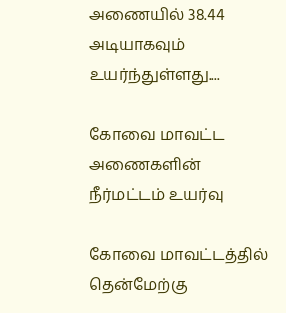அணையில் 38.44 அடியாகவும் உயர்ந்துள்ளது....

கோவை மாவட்ட அணைகளின் நீர்மட்டம் உயர்வு

கோவை மாவட்டத்தில் தென்மேற்கு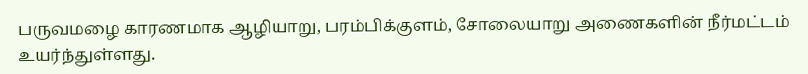பருவமழை காரணமாக ஆழியாறு, பரம்பிக்குளம், சோலையாறு அணைகளின் நீர்மட்டம் உயர்ந்துள்ளது.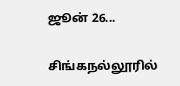ஜூன் 26...

சிங்கநல்லூரில்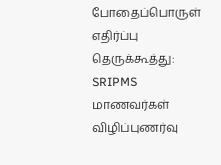போதைப்பொருள் எதிர்ப்பு தெருக்கூத்து: SRIPMS மாணவர்கள் விழிப்புணர்வு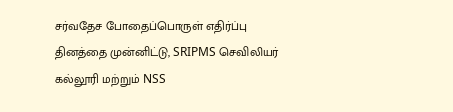சர்வதேச போதைப்பொருள் எதிர்ப்பு தினத்தை முன்னிட்டு, SRIPMS செவிலியர் கல்லூரி மற்றும் NSS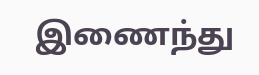இணைந்து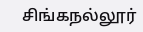சிங்கநல்லூர்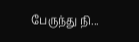பேருந்து நி...